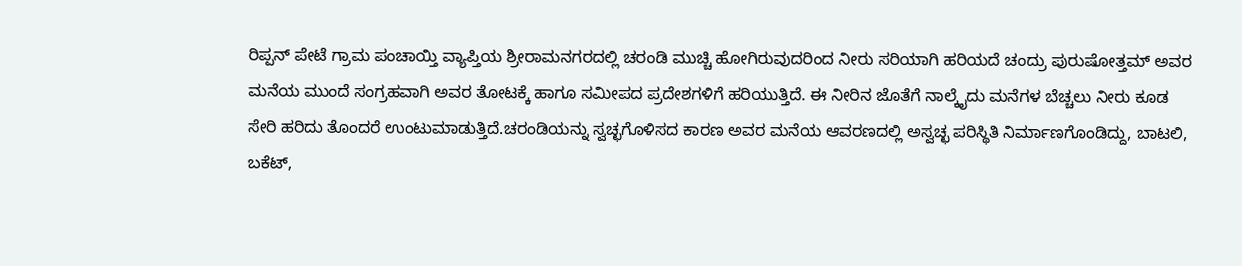ರಿಪ್ಪನ್ ಪೇಟೆ ಗ್ರಾಮ ಪಂಚಾಯ್ತಿ ವ್ಯಾಪ್ತಿಯ ಶ್ರೀರಾಮನಗರದಲ್ಲಿ ಚರಂಡಿ ಮುಚ್ಚಿ ಹೋಗಿರುವುದರಿಂದ ನೀರು ಸರಿಯಾಗಿ ಹರಿಯದೆ ಚಂದ್ರು ಪುರುಷೋತ್ತಮ್ ಅವರ ಮನೆಯ ಮುಂದೆ ಸಂಗ್ರಹವಾಗಿ ಅವರ ತೋಟಕ್ಕೆ ಹಾಗೂ ಸಮೀಪದ ಪ್ರದೇಶಗಳಿಗೆ ಹರಿಯುತ್ತಿದೆ. ಈ ನೀರಿನ ಜೊತೆಗೆ ನಾಲ್ಕೈದು ಮನೆಗಳ ಬೆಚ್ಚಲು ನೀರು ಕೂಡ ಸೇರಿ ಹರಿದು ತೊಂದರೆ ಉಂಟುಮಾಡುತ್ತಿದೆ.ಚರಂಡಿಯನ್ನು ಸ್ವಚ್ಛಗೊಳಿಸದ ಕಾರಣ ಅವರ ಮನೆಯ ಆವರಣದಲ್ಲಿ ಅಸ್ವಚ್ಛ ಪರಿಸ್ಥಿತಿ ನಿರ್ಮಾಣಗೊಂಡಿದ್ದು, ಬಾಟಲಿ, ಬಕೆಟ್,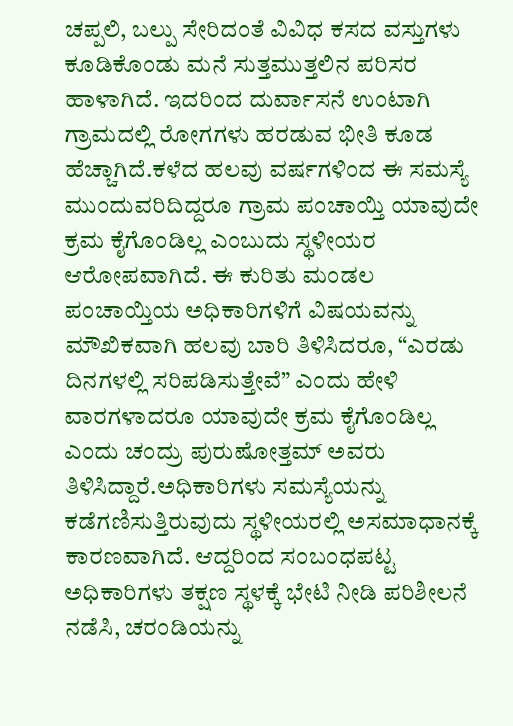ಚಪ್ಪಲಿ, ಬಲ್ಪು ಸೇರಿದಂತೆ ವಿವಿಧ ಕಸದ ವಸ್ತುಗಳು ಕೂಡಿಕೊಂಡು ಮನೆ ಸುತ್ತಮುತ್ತಲಿನ ಪರಿಸರ ಹಾಳಾಗಿದೆ. ಇದರಿಂದ ದುರ್ವಾಸನೆ ಉಂಟಾಗಿ ಗ್ರಾಮದಲ್ಲಿ ರೋಗಗಳು ಹರಡುವ ಭೀತಿ ಕೂಡ ಹೆಚ್ಚಾಗಿದೆ.ಕಳೆದ ಹಲವು ವರ್ಷಗಳಿಂದ ಈ ಸಮಸ್ಯೆ ಮುಂದುವರಿದಿದ್ದರೂ ಗ್ರಾಮ ಪಂಚಾಯ್ತಿ ಯಾವುದೇ ಕ್ರಮ ಕೈಗೊಂಡಿಲ್ಲ ಎಂಬುದು ಸ್ಥಳೀಯರ ಆರೋಪವಾಗಿದೆ. ಈ ಕುರಿತು ಮಂಡಲ ಪಂಚಾಯ್ತಿಯ ಅಧಿಕಾರಿಗಳಿಗೆ ವಿಷಯವನ್ನು ಮೌಖಿಕವಾಗಿ ಹಲವು ಬಾರಿ ತಿಳಿಸಿದರೂ, “ಎರಡು ದಿನಗಳಲ್ಲಿ ಸರಿಪಡಿಸುತ್ತೇವೆ” ಎಂದು ಹೇಳಿ ವಾರಗಳಾದರೂ ಯಾವುದೇ ಕ್ರಮ ಕೈಗೊಂಡಿಲ್ಲ ಎಂದು ಚಂದ್ರು ಪುರುಷೋತ್ತಮ್ ಅವರು ತಿಳಿಸಿದ್ದಾರೆ.ಅಧಿಕಾರಿಗಳು ಸಮಸ್ಯೆಯನ್ನು ಕಡೆಗಣಿಸುತ್ತಿರುವುದು ಸ್ಥಳೀಯರಲ್ಲಿ ಅಸಮಾಧಾನಕ್ಕೆ ಕಾರಣವಾಗಿದೆ. ಆದ್ದರಿಂದ ಸಂಬಂಧಪಟ್ಟ ಅಧಿಕಾರಿಗಳು ತಕ್ಷಣ ಸ್ಥಳಕ್ಕೆ ಭೇಟಿ ನೀಡಿ ಪರಿಶೀಲನೆ ನಡೆಸಿ, ಚರಂಡಿಯನ್ನು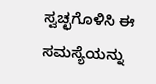ಸ್ವಚ್ಛಗೊಳಿಸಿ ಈ ಸಮಸ್ಯೆಯನ್ನು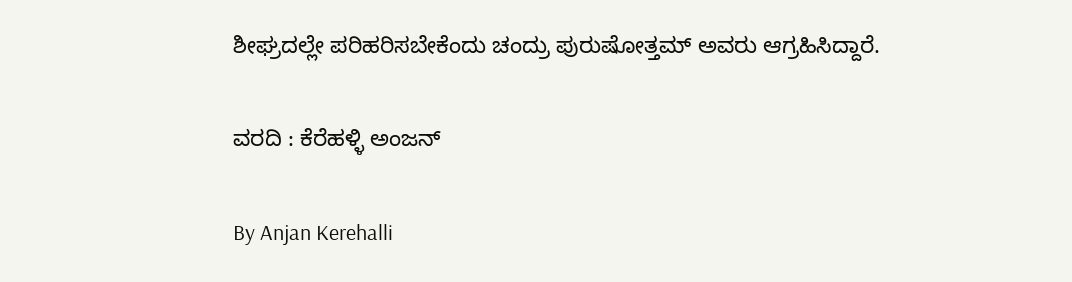ಶೀಘ್ರದಲ್ಲೇ ಪರಿಹರಿಸಬೇಕೆಂದು ಚಂದ್ರು ಪುರುಷೋತ್ತಮ್ ಅವರು ಆಗ್ರಹಿಸಿದ್ದಾರೆ.

ವರದಿ : ಕೆರೆಹಳ್ಳಿ ಅಂಜನ್

By Anjan Kerehalli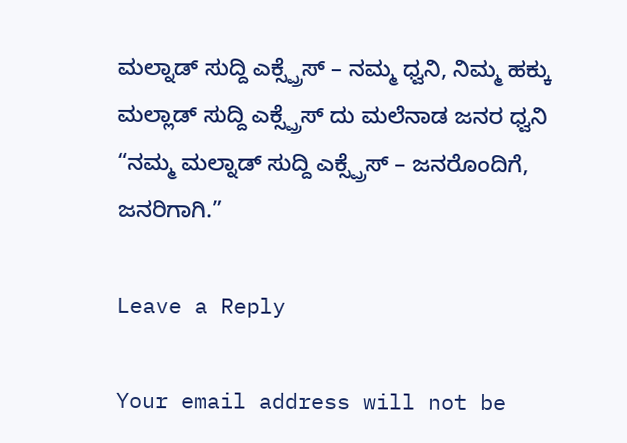ಮಲ್ನಾಡ್ ಸುದ್ದಿ ಎಕ್ಸ್ಪ್ರೆಸ್ – ನಮ್ಮ ಧ್ವನಿ, ನಿಮ್ಮ ಹಕ್ಕು ಮಲ್ಲಾಡ್ ಸುದ್ದಿ ಎಕ್ಸ್ಪ್ರೆಸ್ ದು ಮಲೆನಾಡ ಜನರ ಧ್ವನಿ “ನಮ್ಮ ಮಲ್ನಾಡ್ ಸುದ್ದಿ ಎಕ್ಸ್ಪ್ರೆಸ್ – ಜನರೊಂದಿಗೆ, ಜನರಿಗಾಗಿ.”

Leave a Reply

Your email address will not be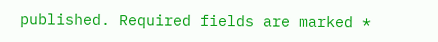published. Required fields are marked *